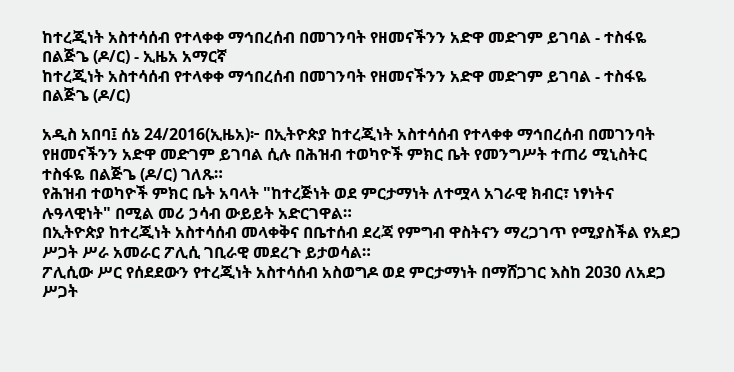ከተረጂነት አስተሳሰብ የተላቀቀ ማኅበረሰብ በመገንባት የዘመናችንን አድዋ መድገም ይገባል - ተስፋዬ በልጅጌ (ዶ/ር) - ኢዜአ አማርኛ
ከተረጂነት አስተሳሰብ የተላቀቀ ማኅበረሰብ በመገንባት የዘመናችንን አድዋ መድገም ይገባል - ተስፋዬ በልጅጌ (ዶ/ር)

አዲስ አበባ፤ ሰኔ 24/2016(ኢዜአ)፦ በኢትዮጵያ ከተረጂነት አስተሳሰብ የተላቀቀ ማኅበረሰብ በመገንባት የዘመናችንን አድዋ መድገም ይገባል ሲሉ በሕዝብ ተወካዮች ምክር ቤት የመንግሥት ተጠሪ ሚኒስትር ተስፋዬ በልጅጌ (ዶ/ር) ገለጹ።
የሕዝብ ተወካዮች ምክር ቤት አባላት "ከተረጅነት ወደ ምርታማነት ለተሟላ አገራዊ ክብር፣ ነፃነትና ሉዓላዊነት" በሚል መሪ ኃሳብ ውይይት አድርገዋል።
በኢትዮጵያ ከተረጂነት አስተሳሰብ መላቀቅና በቤተሰብ ደረጃ የምግብ ዋስትናን ማረጋገጥ የሚያስችል የአደጋ ሥጋት ሥራ አመራር ፖሊሲ ገቢራዊ መደረጉ ይታወሳል።
ፖሊሲው ሥር የሰደደውን የተረጂነት አስተሳሰብ አስወግዶ ወደ ምርታማነት በማሸጋገር እስከ 2030 ለአደጋ ሥጋት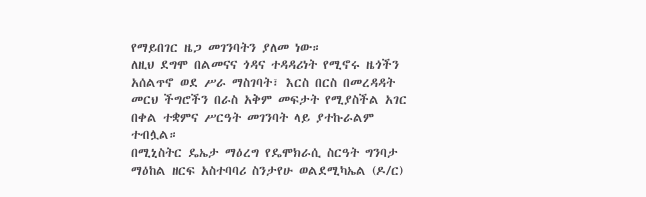የማይበገር ዜጋ መገንባትን ያለመ ነው።
ለዚህ ደግሞ በልመናና ጎዳና ተዳዳሪነት የሚኖሩ ዜጎችን አሰልጥኖ ወደ ሥራ ማስገባት፣ እርስ በርስ በመረዳዳት መርህ ችግሮችን በራስ አቅም መፍታት የሚያስችል አገር በቀል ተቋምና ሥርዓት መገንባት ላይ ያተኩራልም ተብሏል።
በሚኒስትር ዴኤታ ማዕረግ የዴሞክራሲ ስርዓት ግንባታ ማዕከል ዘርፍ አስተባባሪ ስንታየሁ ወልደሚካኤል (ዶ/ር)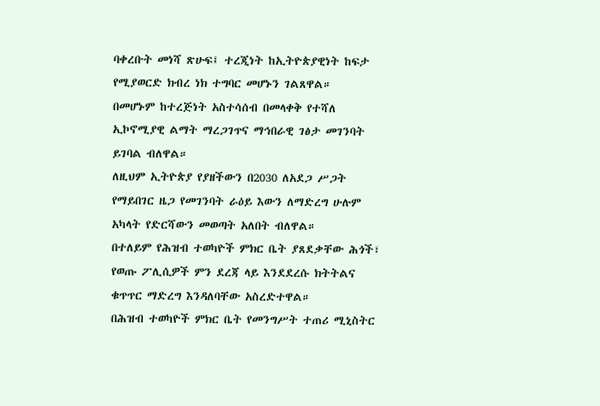ባቀረቡት መነሻ ጽሁፍ፤ ተረጂነት ከኢትዮጵያዊነት ከፍታ የሚያወርድ ክብረ ነክ ተግባር መሆኑን ገልጸዋል።
በመሆኑም ከተረጅነት አስተሳሰብ በመላቀቅ የተሻለ ኢኮኖሚያዊ ልማት ማረጋገጥና ማኅበራዊ ገፅታ መገንባት ይገባል ብለዋል።
ለዚህም ኢትዮጵያ የያዘችውን በ2030 ለአደጋ ሥጋት የማይበገር ዜጋ የመገንባት ራዕይ እውን ለማድረግ ሁሉም አካላት የድርሻውን መወጣት አለበት ብለዋል።
በተለይም የሕዝብ ተወካዮች ምክር ቤት ያጸደቃቸው ሕጎች፣ የወጡ ፖሊሲዎች ምን ደረጃ ላይ እንደደረሱ ክትትልና ቁጥጥር ማድረግ እንዳለባቸው አስረድተዋል።
በሕዝብ ተወካዮች ምክር ቤት የመንግሥት ተጠሪ ሚኒስትር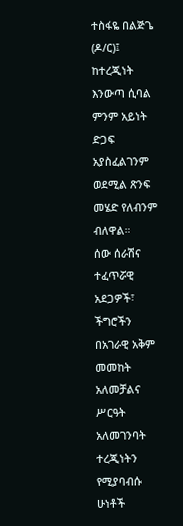ተስፋዬ በልጅጌ (ዶ/ር)፤ ከተረጂነት እንውጣ ሲባል ምንም አይነት ድጋፍ አያስፈልገንም ወደሚል ጽንፍ መሄድ የለብንም ብለዋል።
ሰው ሰራሽና ተፈጥሯዊ አደጋዎች፣ ችግሮችን በአገራዊ አቅም መመከት አለመቻልና ሥርዓት አለመገንባት ተረጂነትን የሚያባብሱ ሁነቶች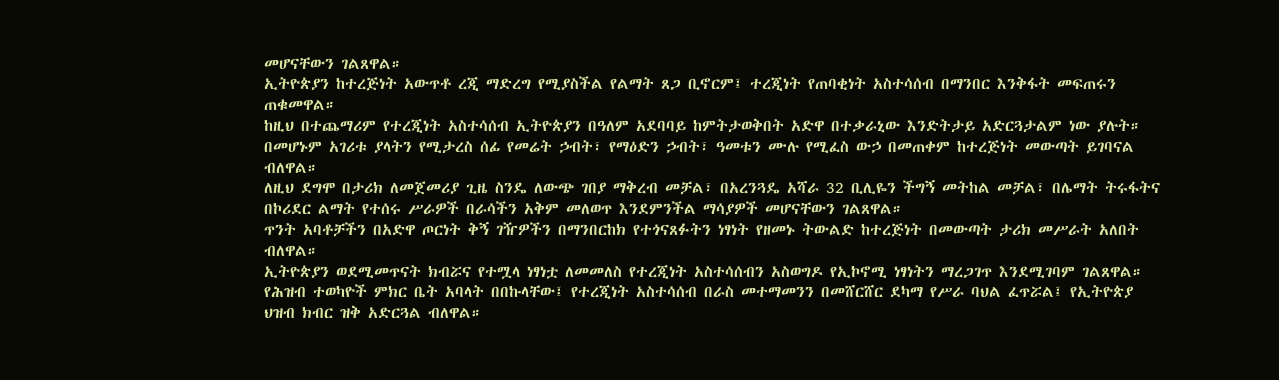መሆናቸውን ገልጸዋል።
ኢትዮጵያን ከተረጅነት አውጥቶ ረጂ ማድረግ የሚያስችል የልማት ጸጋ ቢኖርም፤ ተረጂነት የጠባቂነት አስተሳሰብ በማንበር እንቅፋት መፍጠሩን ጠቁመዋል።
ከዚህ በተጨማሪም የተረጂነት አስተሳሰብ ኢትዮጵያን በዓለም አደባባይ ከምትታወቅበት አድዋ በተቃራኒው እንድትታይ አድርጓታልም ነው ያሉት።
በመሆኑም አገሪቱ ያላትን የሚታረስ ሰፊ የመሬት ኃብት፣ የማዕድን ኃብት፣ ዓመቱን ሙሉ የሚፈስ ውኃ በመጠቀም ከተረጅነት መውጣት ይገባናል ብለዋል።
ለዚህ ደግሞ በታሪክ ለመጀመሪያ ጊዜ ስንዴ ለውጭ ገበያ ማቅረብ መቻል፣ በአረንጓዴ አሻራ 32 ቢሊዬን ችግኝ መትከል መቻል፣ በሌማት ትሩፋትና በኮሪደር ልማት የተሰሩ ሥራዎች በራሳችን አቅም መለወጥ እንደምንችል ማሳያዎች መሆናቸውን ገልጸዋል።
ጥንት አባቶቻችን በአድዋ ጦርነት ቅኝ ገዥዎችን በማንበርከክ የተጎናጸፉትን ነፃነት የዘመኑ ትውልድ ከተረጅነት በመውጣት ታሪክ መሥራት አለበት ብለዋል።
ኢትዮጵያን ወደሚመጥናት ክብሯና የተሟላ ነፃነቷ ለመመለስ የተረጂነት አስተሳሰብን አስወግዶ የኢኮኖሚ ነፃነትን ማረጋገጥ እንደሚገባም ገልጸዋል።
የሕዝብ ተወካዮች ምክር ቤት አባላት በበኩላቸው፤ የተረጂነት አስተሳሰብ በራስ መተማመንን በመሸርሸር ደካማ የሥራ ባህል ፈጥሯል፤ የኢትዮጵያ ህዝብ ክብር ዝቅ አድርጓል ብለዋል።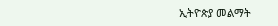ኢትዮጵያ መልማት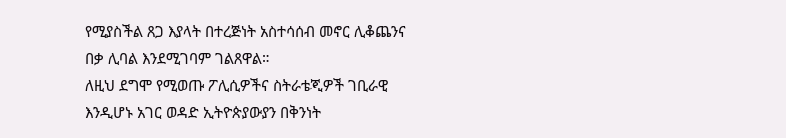የሚያስችል ጸጋ እያላት በተረጅነት አስተሳሰብ መኖር ሊቆጨንና በቃ ሊባል እንደሚገባም ገልጸዋል።
ለዚህ ደግሞ የሚወጡ ፖሊሲዎችና ስትራቴጂዎች ገቢራዊ እንዲሆኑ አገር ወዳድ ኢትዮጵያውያን በቅንነት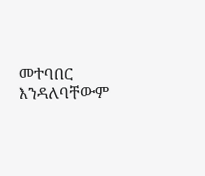መተባበር እንዳለባቸውም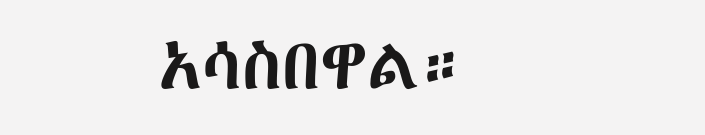አሳስበዋል።